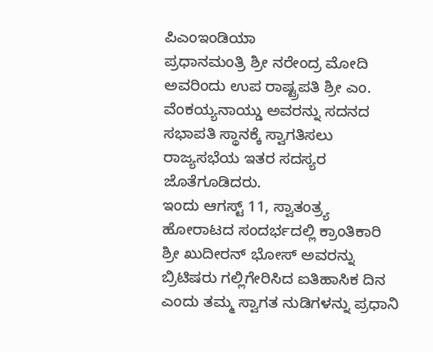ಪಿಎಂಇಂಡಿಯಾ
ಪ್ರಧಾನಮಂತ್ರಿ ಶ್ರೀ ನರೇಂದ್ರ ಮೋದಿ ಅವರಿಂದು ಉಪ ರಾಷ್ಟ್ರಪತಿ ಶ್ರೀ ಎಂ. ವೆಂಕಯ್ಯನಾಯ್ಡು ಅವರನ್ನು ಸದನದ ಸಭಾಪತಿ ಸ್ಥಾನಕ್ಕೆ ಸ್ವಾಗತಿಸಲು ರಾಜ್ಯಸಭೆಯ ಇತರ ಸದಸ್ಯರ ಜೊತೆಗೂಡಿದರು.
ಇಂದು ಆಗಸ್ಟ್ 11, ಸ್ವಾತಂತ್ರ್ಯ ಹೋರಾಟದ ಸಂದರ್ಭದಲ್ಲಿ ಕ್ರಾಂತಿಕಾರಿ ಶ್ರೀ ಖುದೀರನ್ ಭೋಸ್ ಅವರನ್ನು ಬ್ರಿಟಿಷರು ಗಲ್ಲಿಗೇರಿಸಿದ ಐತಿಹಾಸಿಕ ದಿನ ಎಂದು ತಮ್ಮ ಸ್ವಾಗತ ನುಡಿಗಳನ್ನು ಪ್ರಧಾನಿ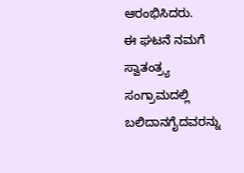ಆರಂಭಿಸಿದರು.
ಈ ಘಟನೆ ನಮಗೆ ಸ್ವಾತಂತ್ರ್ಯ ಸಂಗ್ರಾಮದಲ್ಲಿ ಬಲಿದಾನಗೈದವರನ್ನು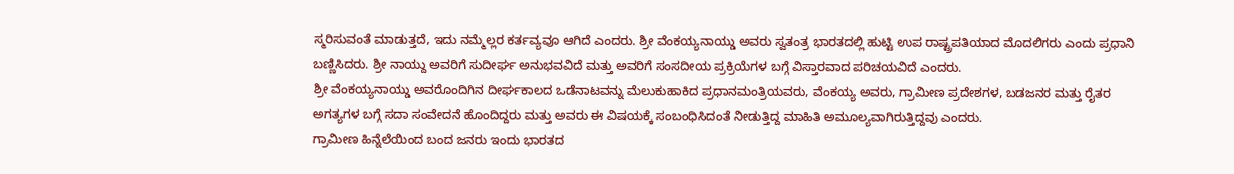ಸ್ಮರಿಸುವಂತೆ ಮಾಡುತ್ತದೆ, ಇದು ನಮ್ಮೆಲ್ಲರ ಕರ್ತವ್ಯವೂ ಆಗಿದೆ ಎಂದರು. ಶ್ರೀ ವೆಂಕಯ್ಯನಾಯ್ಡು ಅವರು ಸ್ವತಂತ್ರ ಭಾರತದಲ್ಲಿ ಹುಟ್ಟಿ ಉಪ ರಾಷ್ಟ್ರಪತಿಯಾದ ಮೊದಲಿಗರು ಎಂದು ಪ್ರಧಾನಿ ಬಣ್ಣಿಸಿದರು. ಶ್ರೀ ನಾಯ್ದು ಅವರಿಗೆ ಸುದೀರ್ಘ ಅನುಭವವಿದೆ ಮತ್ತು ಅವರಿಗೆ ಸಂಸದೀಯ ಪ್ರಕ್ರಿಯೆಗಳ ಬಗ್ಗೆ ವಿಸ್ತಾರವಾದ ಪರಿಚಯವಿದೆ ಎಂದರು.
ಶ್ರೀ ವೆಂಕಯ್ಯನಾಯ್ಡು ಅವರೊಂದಿಗಿನ ದೀರ್ಘಕಾಲದ ಒಡೆನಾಟವನ್ನು ಮೆಲುಕುಹಾಕಿದ ಪ್ರಧಾನಮಂತ್ರಿಯವರು, ವೆಂಕಯ್ಯ ಅವರು, ಗ್ರಾಮೀಣ ಪ್ರದೇಶಗಳ, ಬಡಜನರ ಮತ್ತು ರೈತರ ಅಗತ್ಯಗಳ ಬಗ್ಗೆ ಸದಾ ಸಂವೇದನೆ ಹೊಂದಿದ್ದರು ಮತ್ತು ಅವರು ಈ ವಿಷಯಕ್ಕೆ ಸಂಬಂಧಿಸಿದಂತೆ ನೀಡುತ್ತಿದ್ದ ಮಾಹಿತಿ ಅಮೂಲ್ಯವಾಗಿರುತ್ತಿದ್ದವು ಎಂದರು.
ಗ್ರಾಮೀಣ ಹಿನ್ನೆಲೆಯಿಂದ ಬಂದ ಜನರು ಇಂದು ಭಾರತದ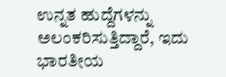ಉನ್ನತ ಹುದ್ದೆಗಳನ್ನು ಅಲಂಕರಿಸುತ್ತಿದ್ದಾರೆ, ಇದು ಭಾರತೀಯ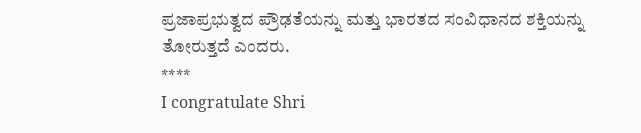ಪ್ರಜಾಪ್ರಭುತ್ವದ ಪ್ರೌಢತೆಯನ್ನು ಮತ್ತು ಭಾರತದ ಸಂವಿಧಾನದ ಶಕ್ತಿಯನ್ನು ತೋರುತ್ತದೆ ಎಂದರು.
****
I congratulate Shri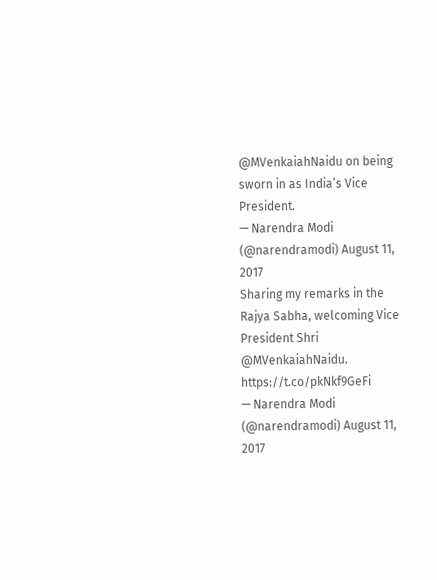@MVenkaiahNaidu on being sworn in as India’s Vice President.
— Narendra Modi (@narendramodi) August 11, 2017
Sharing my remarks in the Rajya Sabha, welcoming Vice President Shri @MVenkaiahNaidu. https://t.co/pkNkf9GeFi
— Narendra Modi (@narendramodi) August 11, 2017